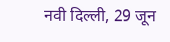नवी दिल्ली, 29 जून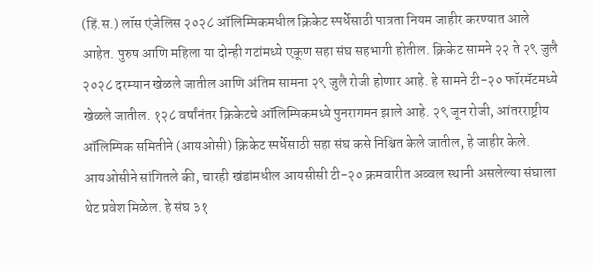(हिं.स.) लॉस एंजेलिस २०२८ ऑलिम्पिकमधील क्रिकेट स्पर्धेसाठी पात्रता नियम जाहीर करण्यात आले आहेत. पुरुष आणि महिला या दोन्ही गटांमध्ये एकूण सहा संघ सहभागी होतील. क्रिकेट सामने २२ ते २९ जुलै २०२८ दरम्यान खेळले जातील आणि अंतिम सामना २९ जुलै रोजी होणार आहे. हे सामने टी-२० फॉरमॅटमध्ये खेळले जातील. १२८ वर्षांनंतर क्रिकेटचे ऑलिम्पिकमध्ये पुनरागमन झाले आहे. २९ जून रोजी, आंतरराष्ट्रीय ऑलिम्पिक समितीने (आयओसी) क्रिकेट स्पर्धेसाठी सहा संघ कसे निश्चित केले जातील, हे जाहीर केले.
आयओसीने सांगितले की, चारही खंडांमधील आयसीसी टी-२० क्रमवारीत अव्वल स्थानी असलेल्या संघाला थेट प्रवेश मिळेल. हे संघ ३१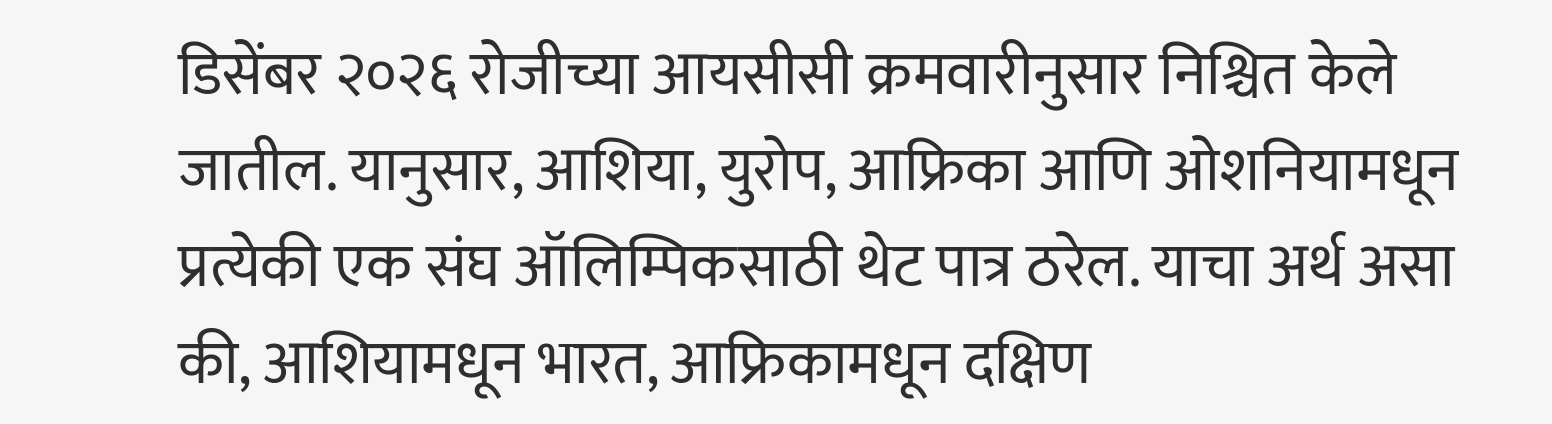डिसेंबर २०२६ रोजीच्या आयसीसी क्रमवारीनुसार निश्चित केले जातील. यानुसार, आशिया, युरोप, आफ्रिका आणि ओशनियामधून प्रत्येकी एक संघ ऑलिम्पिकसाठी थेट पात्र ठरेल. याचा अर्थ असा की, आशियामधून भारत, आफ्रिकामधून दक्षिण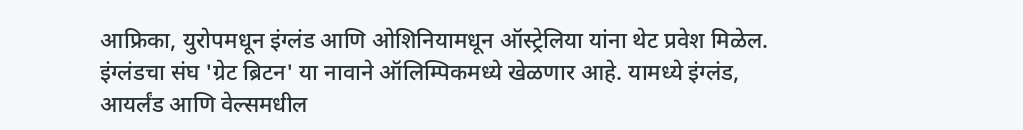आफ्रिका, युरोपमधून इंग्लंड आणि ओशिनियामधून ऑस्ट्रेलिया यांना थेट प्रवेश मिळेल. इंग्लंडचा संघ 'ग्रेट ब्रिटन' या नावाने ऑलिम्पिकमध्ये खेळणार आहे. यामध्ये इंग्लंड, आयर्लंड आणि वेल्समधील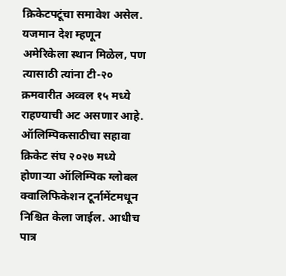क्रिकेटपटूंचा समावेश असेल. यजमान देश म्हणून अमेरिकेला स्थान मिळेल, पण त्यासाठी त्यांना टी-२० क्रमवारीत अव्वल १५ मध्ये राहण्याची अट असणार आहे.
ऑलिम्पिकसाठीचा सहावा क्रिकेट संघ २०२७ मध्ये होणाऱ्या ऑलिम्पिक ग्लोबल क्वालिफिकेशन टूर्नामेंटमधून निश्चित केला जाईल. आधीच पात्र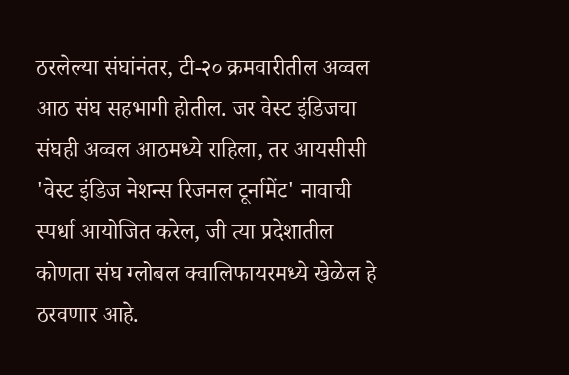ठरलेल्या संघांनंतर, टी-२० क्रमवारीतील अव्वल आठ संघ सहभागी होतील. जर वेस्ट इंडिजचा संघही अव्वल आठमध्ये राहिला, तर आयसीसी 'वेस्ट इंडिज नेशन्स रिजनल टूर्नामेंट' नावाची स्पर्धा आयोजित करेल, जी त्या प्रदेशातील कोणता संघ ग्लोबल क्वालिफायरमध्ये खेळेल हे ठरवणार आहे.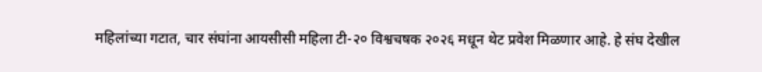महिलांच्या गटात, चार संघांना आयसीसी महिला टी-२० विश्वचषक २०२६ मधून थेट प्रवेश मिळणार आहे. हे संघ देखील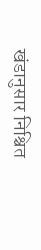खंडानुसार निश्चित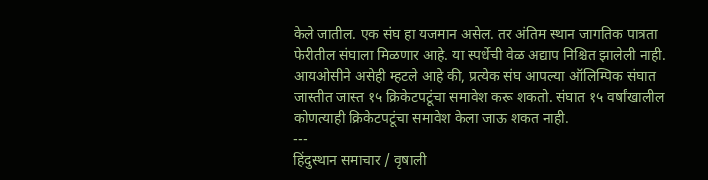केले जातील. एक संघ हा यजमान असेल. तर अंतिम स्थान जागतिक पात्रता फेरीतील संघाला मिळणार आहे. या स्पर्धेची वेळ अद्याप निश्चित झालेली नाही.
आयओसीने असेही म्हटले आहे की, प्रत्येक संघ आपल्या ऑलिम्पिक संघात जास्तीत जास्त १५ क्रिकेटपटूंचा समावेश करू शकतो. संघात १५ वर्षांखालील कोणत्याही क्रिकेटपटूंचा समावेश केला जाऊ शकत नाही.
---
हिंदुस्थान समाचार / वृषाली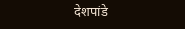देशपांडे